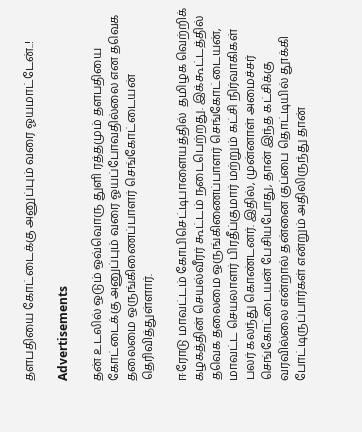தளபதியை கோட்டைக்கு அனுப்பும் வரை ஓயமாட்டேன்..!

Advertisements

தன் உடலில் ஒடும் ஒவ்வொரு துளி ரத்தமும் தளபதியை கோட்டைக்கு அனுப்பும் வரை ஓயப்போவதில்லை என தவெக தலைமை ஒருங்கிணைப்பாளர் செங்கோட்டையன் தெரிவித்துள்ளார்.

ஈரோடு மாவட்டம் கோபிசெட்டிபாளையத்தில்  தமிழக வெற்றிக் கழகத்தின் செயல்வீரர் கூட்டம் நடைபெற்றது. இக்கூட்டத்தில் தவெக தலைமை ஒருங்கிணைப்பாளர் செங்கோட்டையன், மாவட்ட செயலாளர் பிரதீப்குமார் மற்றும் கட்சி நிர்வாகிகள் பலர் கலந்து கொண்டனர். இதில், முன்னாள் அமைச்சர்  செங்கோட்டையன் பேசியபோது, தான் இந்த கட்சிக்கு வரவில்லை என்றால் தன்னை குப்பை தொட்டியில் தூக்கி போட்டிருப்பார்கள் என்றும் அதிலிருந்து தான்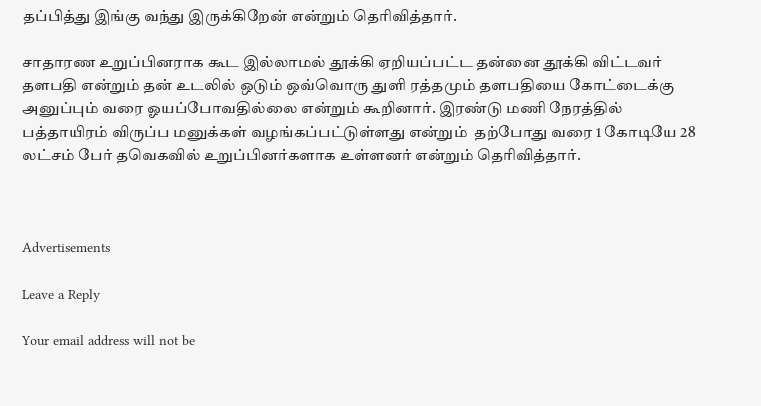தப்பித்து இங்கு வந்து இருக்கிறேன் என்றும் தெரிவித்தார்.

சாதாரண உறுப்பினராக கூட இல்லாமல் தூக்கி ஏறியப்பட்ட தன்னை தூக்கி விட்டவர் தளபதி என்றும் தன் உடலில் ஒடும் ஒவ்வொரு துளி ரத்தமும் தளபதியை கோட்டைக்கு அனுப்பும் வரை ஓயப்போவதில்லை என்றும் கூறினார். இரண்டு மணி நேரத்தில் பத்தாயிரம் விருப்ப மனுக்கள் வழங்கப்பட்டுள்ளது என்றும்  தற்போது வரை 1 கோடியே 28 லட்சம் பேர் தவெகவில் உறுப்பினர்களாக உள்ளனர் என்றும் தெரிவித்தார்.



Advertisements

Leave a Reply

Your email address will not be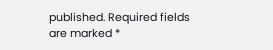published. Required fields are marked *